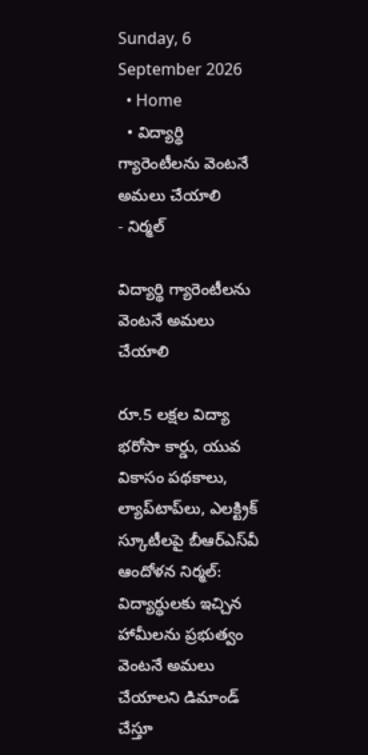Sunday, 6 September 2026
  • Home
  • విద్యార్థి గ్యారెంటీలను వెంటనే అమలు చేయాలి
- నిర్మల్

విద్యార్థి గ్యారెంటీలను వెంటనే అమలు చేయాలి

రూ.5 లక్షల విద్యా భరోసా కార్డు, యువ వికాసం పథకాలు, ల్యాప్‌టాప్‌లు, ఎలక్ట్రిక్ స్కూటీలపై బీఆర్‌ఎస్‌వీ ఆందోళన నిర్మల్: విద్యార్థులకు ఇచ్చిన హామీలను ప్రభుత్వం వెంటనే అమలు చేయాలని డిమాండ్ చేస్తూ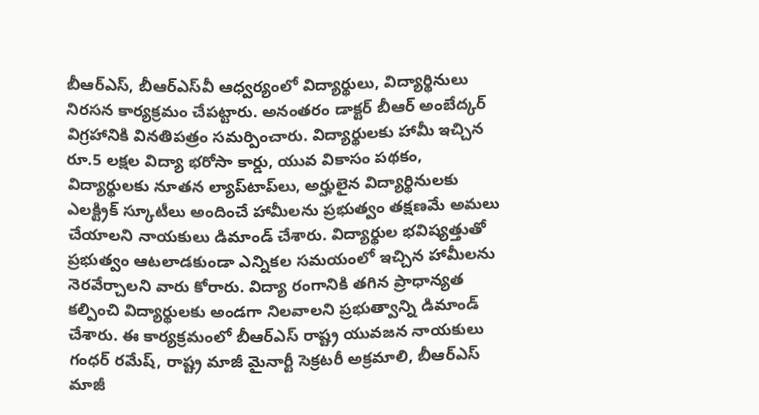బీఆర్‌ఎస్‌, బీఆర్‌ఎస్‌వీ ఆధ్వర్యంలో విద్యార్థులు, విద్యార్థినులు నిరసన కార్యక్రమం చేపట్టారు. అనంతరం డాక్టర్‌ బీఆర్‌ అంబేద్కర్‌ విగ్రహానికి వినతిపత్రం సమర్పించారు. విద్యార్థులకు హామీ ఇచ్చిన రూ.5 లక్షల విద్యా భరోసా కార్డు, యువ వికాసం పథకం, విద్యార్థులకు నూతన ల్యాప్‌టాప్‌లు, అర్హులైన విద్యార్థినులకు ఎలక్ట్రిక్ స్కూటీలు అందించే హామీలను ప్రభుత్వం తక్షణమే అమలు చేయాలని నాయకులు డిమాండ్ చేశారు. విద్యార్థుల భవిష్యత్తుతో ప్రభుత్వం ఆటలాడకుండా ఎన్నికల సమయంలో ఇచ్చిన హామీలను నెరవేర్చాలని వారు కోరారు. విద్యా రంగానికి తగిన ప్రాధాన్యత కల్పించి విద్యార్థులకు అండగా నిలవాలని ప్రభుత్వాన్ని డిమాండ్ చేశారు. ఈ కార్యక్రమంలో బీఆర్‌ఎస్ రాష్ట్ర యువజన నాయకులు గంధర్ రమేష్, రాష్ట్ర మాజీ మైనార్టీ సెక్రటరీ అక్రమాలి, బీఆర్‌ఎస్ మాజీ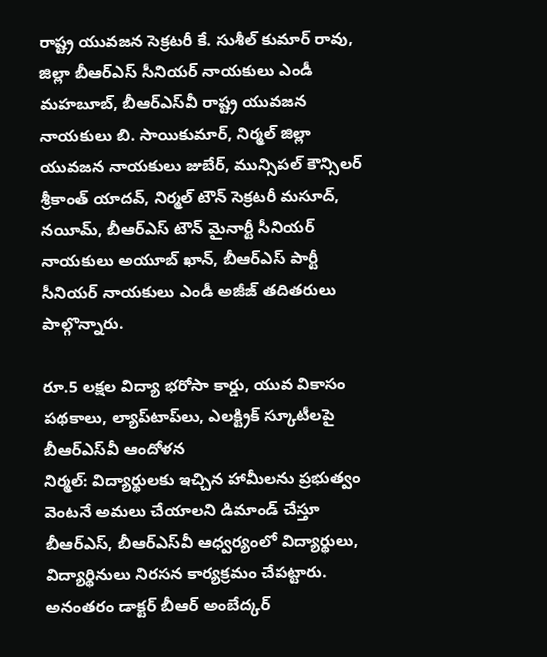రాష్ట్ర యువజన సెక్రటరీ కే. సుశీల్ కుమార్ రావు, జిల్లా బీఆర్‌ఎస్ సీనియర్ నాయకులు ఎండీ మహబూబ్, బీఆర్‌ఎస్‌వీ రాష్ట్ర యువజన నాయకులు బి. సాయికుమార్, నిర్మల్ జిల్లా యువజన నాయకులు జుబేర్, మున్సిపల్ కౌన్సిలర్ శ్రీకాంత్ యాదవ్, నిర్మల్ టౌన్ సెక్రటరీ మసూద్, నయీమ్, బీఆర్‌ఎస్ టౌన్ మైనార్టీ సీనియర్ నాయకులు అయూబ్ ఖాన్, బీఆర్‌ఎస్ పార్టీ సీనియర్ నాయకులు ఎండీ అజీజ్ తదితరులు పాల్గొన్నారు.

రూ.5 లక్షల విద్యా భరోసా కార్డు, యువ వికాసం పథకాలు, ల్యాప్‌టాప్‌లు, ఎలక్ట్రిక్ స్కూటీలపై బీఆర్‌ఎస్‌వీ ఆందోళన
నిర్మల్: విద్యార్థులకు ఇచ్చిన హామీలను ప్రభుత్వం వెంటనే అమలు చేయాలని డిమాండ్ చేస్తూ బీఆర్‌ఎస్‌, బీఆర్‌ఎస్‌వీ ఆధ్వర్యంలో విద్యార్థులు, విద్యార్థినులు నిరసన కార్యక్రమం చేపట్టారు. అనంతరం డాక్టర్‌ బీఆర్‌ అంబేద్కర్‌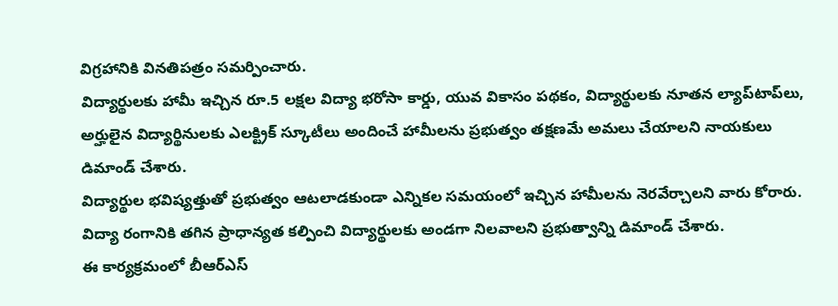విగ్రహానికి వినతిపత్రం సమర్పించారు.
విద్యార్థులకు హామీ ఇచ్చిన రూ.5 లక్షల విద్యా భరోసా కార్డు, యువ వికాసం పథకం, విద్యార్థులకు నూతన ల్యాప్‌టాప్‌లు, అర్హులైన విద్యార్థినులకు ఎలక్ట్రిక్ స్కూటీలు అందించే హామీలను ప్రభుత్వం తక్షణమే అమలు చేయాలని నాయకులు డిమాండ్ చేశారు.
విద్యార్థుల భవిష్యత్తుతో ప్రభుత్వం ఆటలాడకుండా ఎన్నికల సమయంలో ఇచ్చిన హామీలను నెరవేర్చాలని వారు కోరారు. విద్యా రంగానికి తగిన ప్రాధాన్యత కల్పించి విద్యార్థులకు అండగా నిలవాలని ప్రభుత్వాన్ని డిమాండ్ చేశారు.
ఈ కార్యక్రమంలో బీఆర్‌ఎస్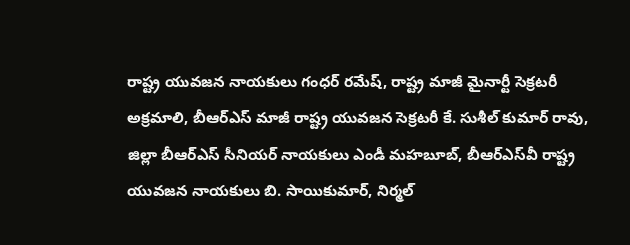రాష్ట్ర యువజన నాయకులు గంధర్ రమేష్, రాష్ట్ర మాజీ మైనార్టీ సెక్రటరీ అక్రమాలి, బీఆర్‌ఎస్ మాజీ రాష్ట్ర యువజన సెక్రటరీ కే. సుశీల్ కుమార్ రావు, జిల్లా బీఆర్‌ఎస్ సీనియర్ నాయకులు ఎండీ మహబూబ్, బీఆర్‌ఎస్‌వీ రాష్ట్ర యువజన నాయకులు బి. సాయికుమార్, నిర్మల్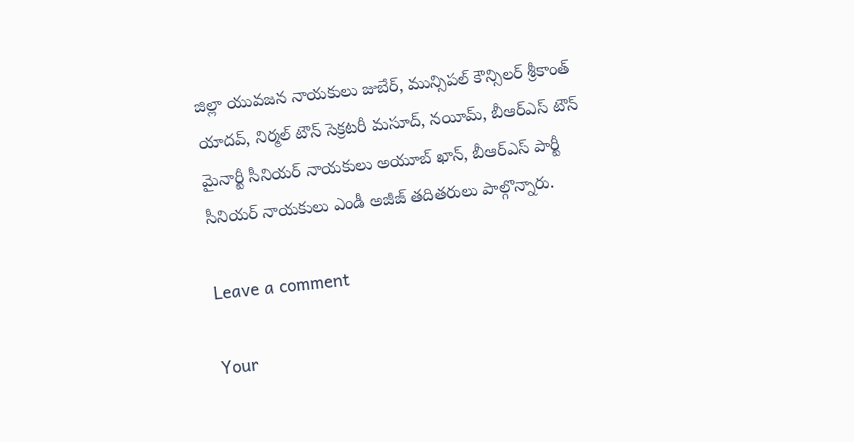జిల్లా యువజన నాయకులు జుబేర్, మున్సిపల్ కౌన్సిలర్ శ్రీకాంత్ యాదవ్, నిర్మల్ టౌన్ సెక్రటరీ మసూద్, నయీమ్, బీఆర్‌ఎస్ టౌన్ మైనార్టీ సీనియర్ నాయకులు అయూబ్ ఖాన్, బీఆర్‌ఎస్ పార్టీ సీనియర్ నాయకులు ఎండీ అజీజ్ తదితరులు పాల్గొన్నారు.

Leave a comment

Your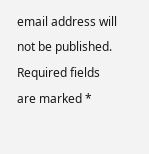email address will not be published. Required fields are marked *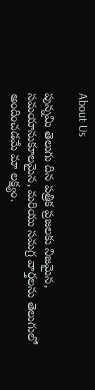About Us

పున్నమి తెలుగు దిన పత్రిక ప్రజలకు నిజమైన, సమయానుకూలమైన, మరియు సమగ్ర వార్తలను తెలుగులో అందించడమే మా లక్ష్యం.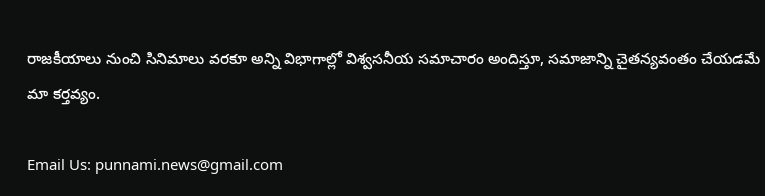రాజకీయాలు నుంచి సినిమాలు వరకూ అన్ని విభాగాల్లో విశ్వసనీయ సమాచారం అందిస్తూ, సమాజాన్ని చైతన్యవంతం చేయడమే మా కర్తవ్యం.

Email Us: punnami.news@gmail.com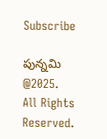Subscribe

పున్నమి  @2025. All Rights Reserved.